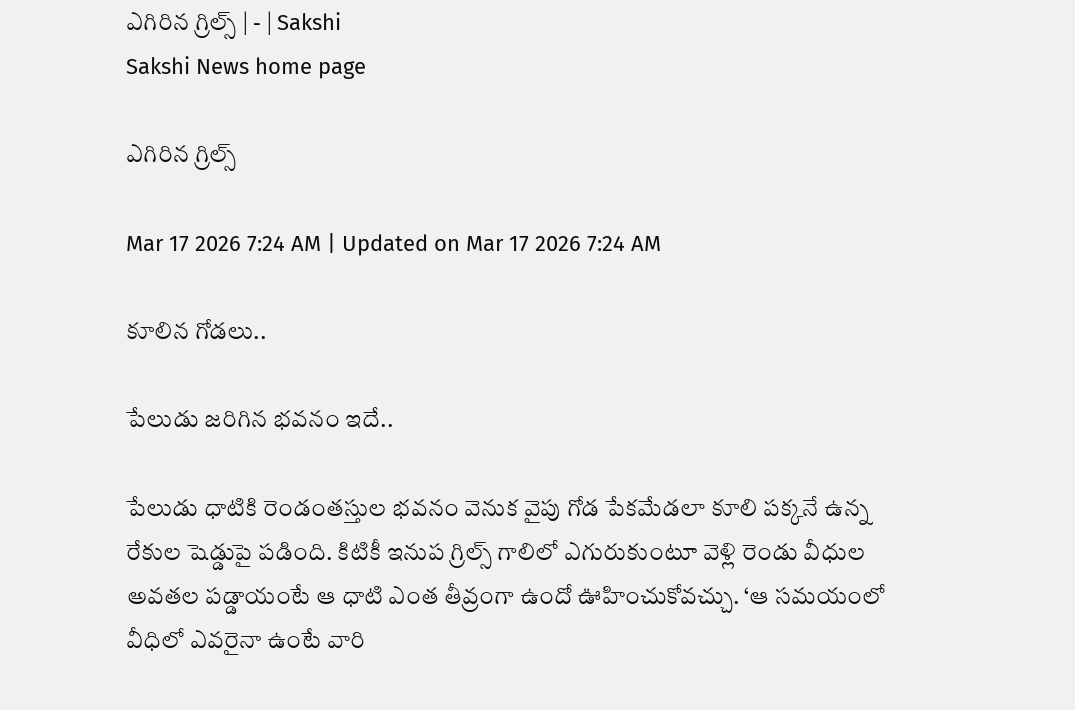ఎగిరిన గ్రిల్స్‌ | - | Sakshi
Sakshi News home page

ఎగిరిన గ్రిల్స్‌

Mar 17 2026 7:24 AM | Updated on Mar 17 2026 7:24 AM

కూలిన గోడలు..

పేలుడు జరిగిన భవనం ఇదే..

పేలుడు ధాటికి రెండంతస్తుల భవనం వెనుక వైపు గోడ పేకమేడలా కూలి పక్కనే ఉన్న రేకుల షెడ్డుపై పడింది. కిటికీ ఇనుప గ్రిల్స్‌ గాలిలో ఎగురుకుంటూ వెళ్లి రెండు వీధుల అవతల పడ్డాయంటే ఆ ధాటి ఎంత తీవ్రంగా ఉందో ఊహించుకోవచ్చు. ‘ఆ సమయంలో వీధిలో ఎవరైనా ఉంటే వారి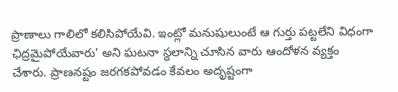ప్రాణాలు గాలిలో కలిసిపోయేవి. ఇంట్లో మనుషులుంటే ఆ గుర్తు పట్టలేని విధంగా ఛిద్రమైపోయేవారు’ అని ఘటనా స్థలాన్ని చూసిన వారు ఆందోళన వ్యక్తం చేశారు. ప్రాణనష్టం జరగకపోవడం కేవలం అదృష్టంగా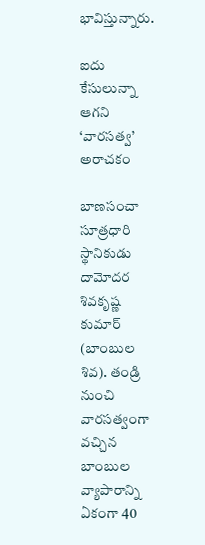భావిస్తున్నారు.

ఐదు కేసులున్నా ఆగని ‘వారసత్వ’ అరాచకం

బాణసంచా సూత్రధారి స్థానికుడు దామోదర శివకృష్ణ కుమార్‌ (బాంబుల శివ). తండ్రి నుంచి వారసత్వంగా వచ్చిన బాంబుల వ్యాపారాన్ని ఏకంగా 40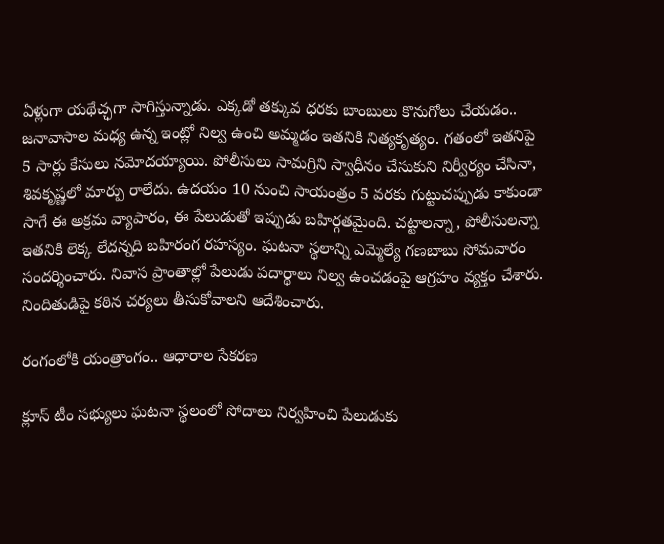ఏళ్లుగా యథేచ్ఛగా సాగిస్తున్నాడు. ఎక్కడో తక్కువ ధరకు బాంబులు కొనుగోలు చేయడం.. జనావాసాల మధ్య ఉన్న ఇంట్లో నిల్వ ఉంచి అమ్మడం ఇతనికి నిత్యకృత్యం. గతంలో ఇతనిపై 5 సార్లు కేసులు నమోదయ్యాయి. పోలీసులు సామగ్రిని స్వాధీనం చేసుకుని నిర్వీర్యం చేసినా, శివకృష్ణలో మార్పు రాలేదు. ఉదయం 10 నుంచి సాయంత్రం 5 వరకు గుట్టుచప్పుడు కాకుండా సాగే ఈ అక్రమ వ్యాపారం, ఈ పేలుడుతో ఇప్పుడు బహిర్గతమైంది. చట్టాలన్నా, పోలీసులన్నా ఇతనికి లెక్క లేదన్నది బహిరంగ రహస్యం. ఘటనా స్థలాన్ని ఎమ్మెల్యే గణబాబు సోమవారం సందర్శించారు. నివాస ప్రాంతాల్లో పేలుడు పదార్థాలు నిల్వ ఉంచడంపై ఆగ్రహం వ్యక్తం చేశారు. నిందితుడిపై కఠిన చర్యలు తీసుకోవాలని ఆదేశించారు.

రంగంలోకి యంత్రాంగం.. ఆధారాల సేకరణ

క్లూస్‌ టీం సభ్యులు ఘటనా స్థలంలో సోదాలు నిర్వహించి పేలుడుకు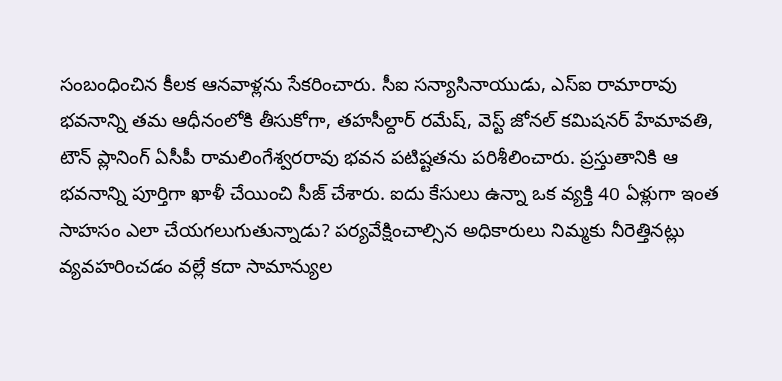సంబంధించిన కీలక ఆనవాళ్లను సేకరించారు. సీఐ సన్యాసినాయుడు, ఎస్‌ఐ రామారావు భవనాన్ని తమ ఆధీనంలోకి తీసుకోగా, తహసీల్దార్‌ రమేష్‌, వెస్ట్‌ జోనల్‌ కమిషనర్‌ హేమావతి, టౌన్‌ ప్లానింగ్‌ ఏసీపీ రామలింగేశ్వరరావు భవన పటిష్టతను పరిశీలించారు. ప్రస్తుతానికి ఆ భవనాన్ని పూర్తిగా ఖాళీ చేయించి సీజ్‌ చేశారు. ఐదు కేసులు ఉన్నా ఒక వ్యక్తి 40 ఏళ్లుగా ఇంత సాహసం ఎలా చేయగలుగుతున్నాడు? పర్యవేక్షించాల్సిన అధికారులు నిమ్మకు నీరెత్తినట్లు వ్యవహరించడం వల్లే కదా సామాన్యుల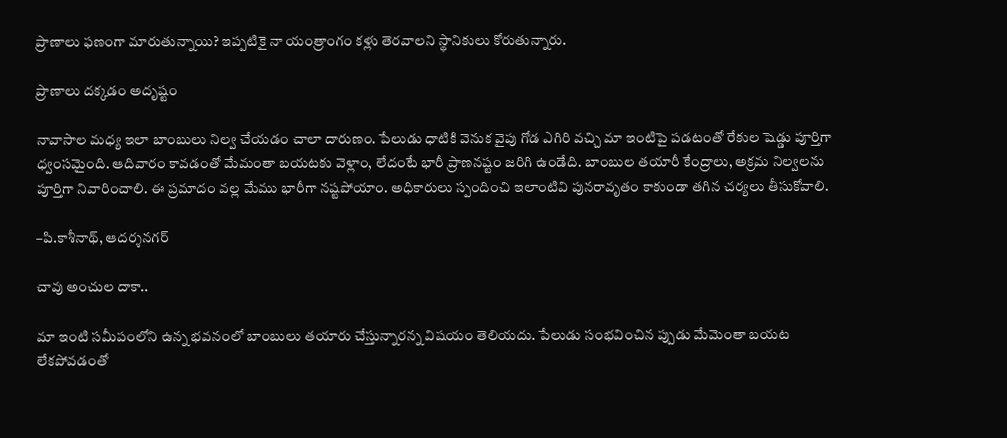ప్రాణాలు ఫణంగా మారుతున్నాయి? ఇప్పటికై నా యంత్రాంగం కళ్లు తెరవాలని స్థానికులు కోరుతున్నారు.

ప్రాణాలు దక్కడం అదృష్టం

నావాసాల మధ్య ఇలా బాంబులు నిల్వ చేయడం చాలా దారుణం. పేలుడు ధాటికి వెనుక వైపు గోడ ఎగిరి వచ్చి మా ఇంటిపై పడటంతో రేకుల షెడ్డు పూర్తిగా ధ్వంసమైంది. ఆదివారం కావడంతో మేమంతా బయటకు వెళ్లాం, లేదంటే భారీ ప్రాణనష్టం జరిగి ఉండేది. బాంబుల తయారీ కేంద్రాలు, అక్రమ నిల్వలను పూర్తిగా నివారించాలి. ఈ ప్రమాదం వల్ల మేము భారీగా నష్టపోయాం. అధికారులు స్పందించి ఇలాంటివి పునరావృతం కాకుండా తగిన చర్యలు తీసుకోవాలి.

–పి.కాశీనాథ్‌, ఆదర్శనగర్‌

చావు అంచుల దాకా..

మా ఇంటి సమీపంలోని ఉన్న భవనంలో బాంబులు తయారు చేస్తున్నారన్న విషయం తెలియదు. పేలుడు సంభవించిన ప్పుడు మేమెంతా బయట లేకపోవడంతో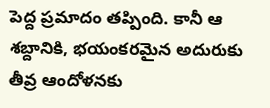పెద్ద ప్రమాదం తప్పింది. కానీ ఆ శబ్దానికి, భయంకరమైన అదురుకు తీవ్ర ఆందోళనకు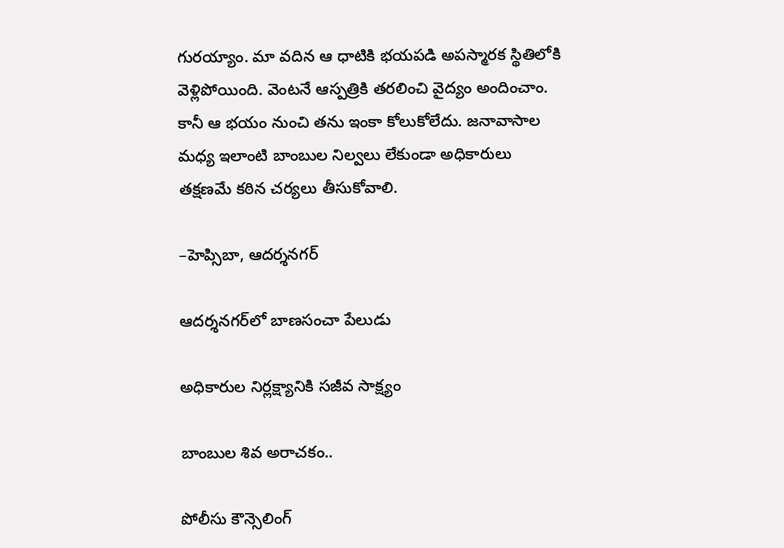గురయ్యాం. మా వదిన ఆ ధాటికి భయపడి అపస్మారక స్థితిలోకి వెళ్లిపోయింది. వెంటనే ఆస్పత్రికి తరలించి వైద్యం అందించాం. కానీ ఆ భయం నుంచి తను ఇంకా కోలుకోలేదు. జనావాసాల మధ్య ఇలాంటి బాంబుల నిల్వలు లేకుండా అధికారులు తక్షణమే కఠిన చర్యలు తీసుకోవాలి.

–హెప్సిబా, ఆదర్శనగర్‌

ఆదర్శనగర్‌లో బాణసంచా పేలుడు

అధికారుల నిర్లక్ష్యానికి సజీవ సాక్ష్యం

బాంబుల శివ అరాచకం..

పోలీసు కౌన్సెలింగ్‌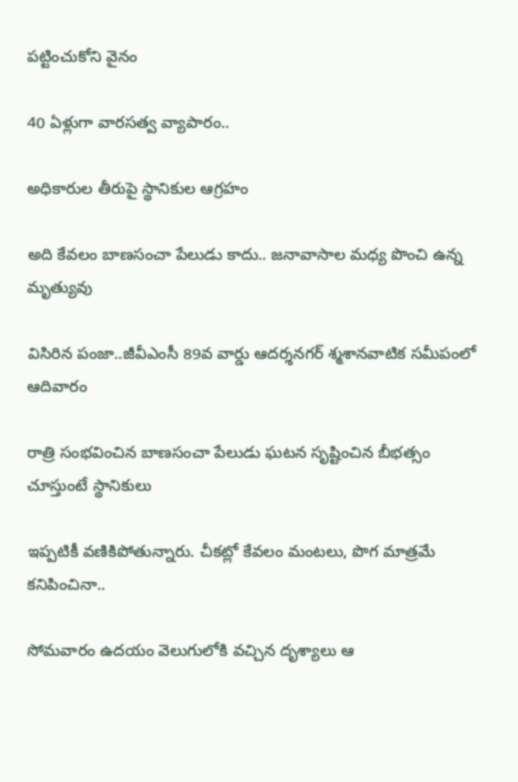పట్టించుకోని వైనం

40 ఏళ్లుగా వారసత్వ వ్యాపారం..

అధికారుల తీరుపై స్థానికుల ఆగ్రహం

అది కేవలం బాణసంచా పేలుడు కాదు.. జనావాసాల మధ్య పొంచి ఉన్న మృత్యువు

విసిరిన పంజా..జీవీఎంసీ 89వ వార్డు ఆదర్శనగర్‌ శ్మశానవాటిక సమీపంలో ఆదివారం

రాత్రి సంభవించిన బాణసంచా పేలుడు ఘటన సృష్టించిన బీభత్సం చూస్తుంటే స్థానికులు

ఇప్పటికీ వణికిపోతున్నారు. చీకట్లో కేవలం మంటలు, పొగ మాత్రమే కనిపించినా..

సోమవారం ఉదయం వెలుగులోకి వచ్చిన దృశ్యాలు ఆ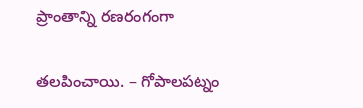ప్రాంతాన్ని రణరంగంగా

తలపించాయి. – గోపాలపట్నం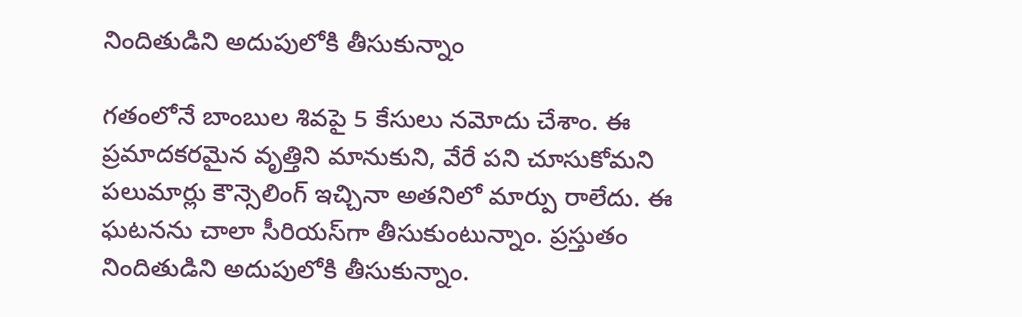నిందితుడిని అదుపులోకి తీసుకున్నాం

గతంలోనే బాంబుల శివపై 5 కేసులు నమోదు చేశాం. ఈ ప్రమాదకరమైన వృత్తిని మానుకుని, వేరే పని చూసుకోమని పలుమార్లు కౌన్సెలింగ్‌ ఇచ్చినా అతనిలో మార్పు రాలేదు. ఈ ఘటనను చాలా సీరియస్‌గా తీసుకుంటున్నాం. ప్రస్తుతం నిందితుడిని అదుపులోకి తీసుకున్నాం.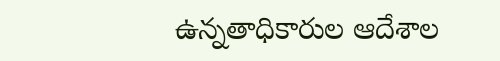ఉన్నతాధికారుల ఆదేశాల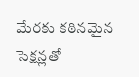మేరకు కఠినమైన సెక్షన్లతో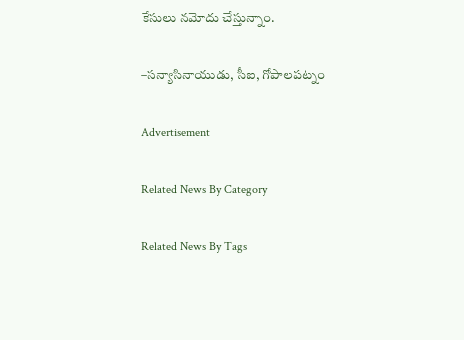కేసులు నమోదు చేస్తున్నాం.

–సన్యాసినాయుడు, సీఐ, గోపాలపట్నం

Advertisement

Related News By Category

Related News By Tags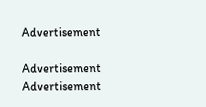Advertisement

Advertisement
Advertisement